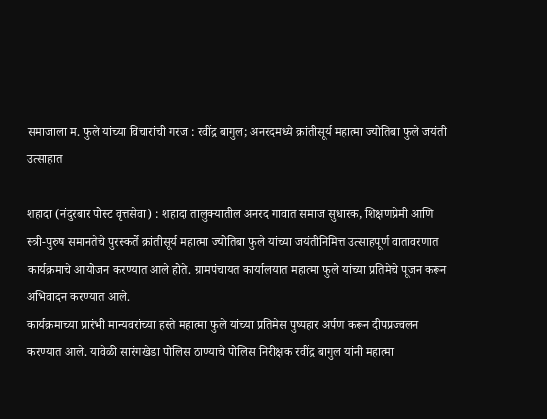समाजाला म. फुले यांच्या विचारांची गरज : रवींद्र बागुल; अनरदमध्ये क्रांतीसूर्य महात्मा ज्योतिबा फुले जयंती उत्साहात

शहादा (नंदुरबार पोस्ट वृत्तसेवा) : शहादा तालुक्यातील अनरद गावात समाज सुधारक, शिक्षणप्रेमी आणि स्त्री-पुरुष समानतेचे पुरस्कर्ते क्रांतीसूर्य महात्मा ज्योतिबा फुले यांच्या जयंतीनिमित्त उत्साहपूर्ण वातावरणात कार्यक्रमाचे आयोजन करण्यात आले होते. ग्रामपंचायत कार्यालयात महात्मा फुले यांच्या प्रतिमेचे पूजन करून अभिवादन करण्यात आले.
कार्यक्रमाच्या प्रारंभी मान्यवरांच्या हस्ते महात्मा फुले यांच्या प्रतिमेस पुष्पहार अर्पण करून दीपप्रज्वलन करण्यात आले. यावेळी सारंगखेडा पोलिस ठाण्याचे पोलिस निरीक्षक रवींद्र बागुल यांनी महात्मा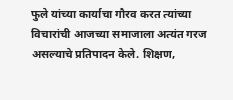फुले यांच्या कार्याचा गौरव करत त्यांच्या विचारांची आजच्या समाजाला अत्यंत गरज असल्याचे प्रतिपादन केले. शिक्षण,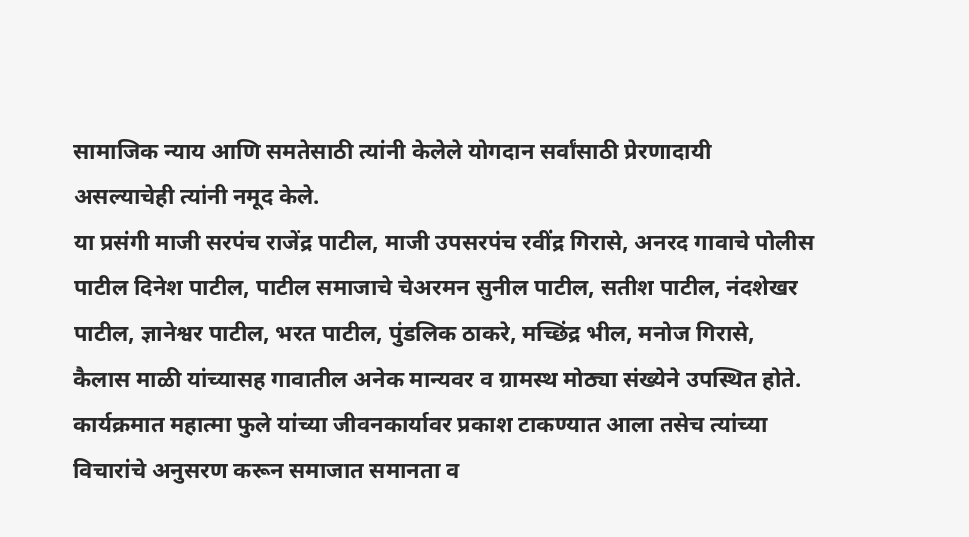सामाजिक न्याय आणि समतेसाठी त्यांनी केलेले योगदान सर्वांसाठी प्रेरणादायी असल्याचेही त्यांनी नमूद केले.
या प्रसंगी माजी सरपंच राजेंद्र पाटील, माजी उपसरपंच रवींद्र गिरासे, अनरद गावाचे पोलीस पाटील दिनेश पाटील, पाटील समाजाचे चेअरमन सुनील पाटील, सतीश पाटील, नंदशेखर पाटील, ज्ञानेश्वर पाटील, भरत पाटील, पुंडलिक ठाकरे, मच्छिंद्र भील, मनोज गिरासे, कैलास माळी यांच्यासह गावातील अनेक मान्यवर व ग्रामस्थ मोठ्या संख्येने उपस्थित होते.
कार्यक्रमात महात्मा फुले यांच्या जीवनकार्यावर प्रकाश टाकण्यात आला तसेच त्यांच्या विचारांचे अनुसरण करून समाजात समानता व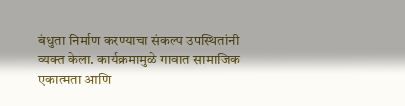बंधुता निर्माण करण्याचा संकल्प उपस्थितांनी व्यक्त केला. कार्यक्रमामुळे गावात सामाजिक एकात्मता आणि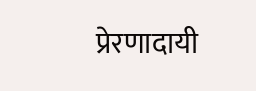प्रेरणादायी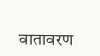वातावरण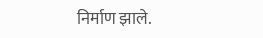निर्माण झाले.